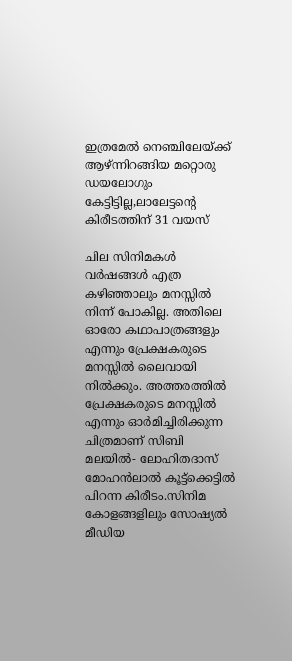ഇത്രമേൽ നെഞ്ചിലേയ്ക്ക് ആഴ്ന്നിറങ്ങിയ മറ്റൊരു ഡയലോഗും കേട്ടിട്ടില്ല,ലാലേട്ടന്റെ കിരീടത്തിന് 31 വയസ്

ചില സിനിമകൾ വർഷങ്ങൾ എത്ര കഴിഞ്ഞാലും മനസ്സിൽ നിന്ന് പോകില്ല. അതിലെ ഓരോ കഥാപാത്രങ്ങളും എന്നും പ്രേക്ഷകരുടെ മനസ്സിൽ ലൈവായി നിൽക്കും. അത്തരത്തിൽ പ്രേക്ഷകരുടെ മനസ്സിൽ എന്നും ഓർമിച്ചിരിക്കുന്ന ചിത്രമാണ് സിബി മലയിൽ- ലോഹിതദാസ് മോഹൻലാൽ കൂട്ട്ക്കെട്ടിൽ പിറന്ന കിരീടം.സിനിമ കോളങ്ങളിലും സോഷ്യൽ മീഡിയ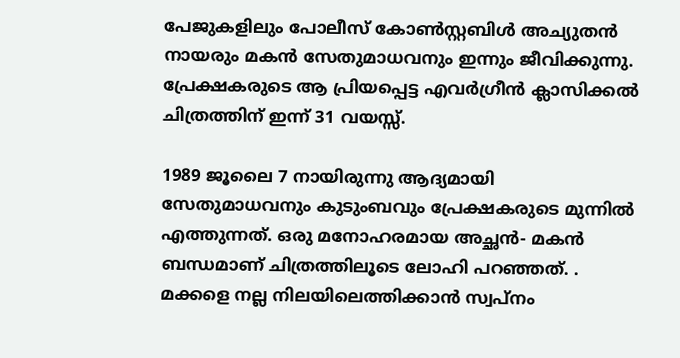പേജുകളിലും പോലീസ് കോൺസ്റ്റബിൾ അച്യുതൻ നായരും മകൻ സേതുമാധവനും ഇന്നും ജീവിക്കുന്നു. പ്രേക്ഷകരുടെ ആ പ്രിയപ്പെട്ട എവർഗ്രീൻ ക്ലാസിക്കൽ ചിത്രത്തിന് ഇന്ന് 31 വയസ്സ്.

1989 ജൂലൈ 7 നായിരുന്നു ആദ്യമായി സേതുമാധവനും കുടുംബവും പ്രേക്ഷകരുടെ മുന്നിൽ എത്തുന്നത്. ഒരു മനോഹരമായ അച്ഛൻ- മകൻ ബന്ധമാണ് ചിത്രത്തിലൂടെ ലോഹി പറഞ്ഞത്. . മക്കളെ നല്ല നിലയിലെത്തിക്കാൻ സ്വപ്നം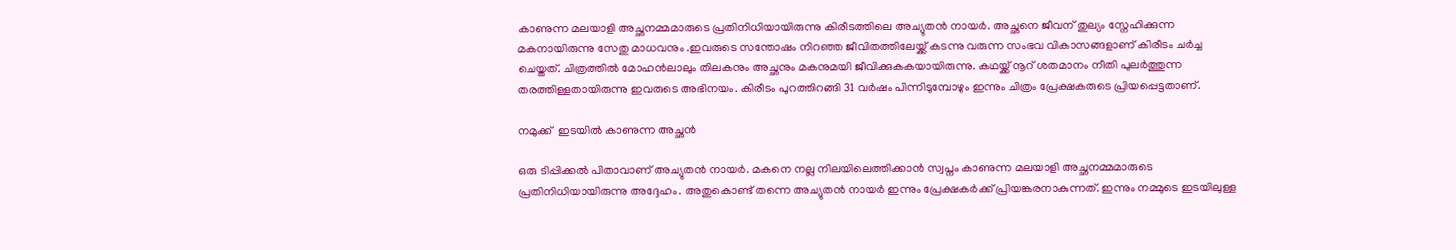കാണുന്ന മലയാളി അച്ഛനമ്മമാരുടെ പ്രതിനിധിയായിരുന്നു കിരീടത്തിലെ അച്യുതൻ നായർ. അച്ഛനെ ജീവന് തുല്യം സ്നേഹിക്കുന്ന മകനായിരുന്നു സേതു മാധവനും .ഇവരുടെ സന്തോഷം നിറഞ്ഞ ജീവിതത്തിലേയ്ക്ക് കടന്നു വരുന്ന സംഭവ വികാസങ്ങളാണ് കിരീടം ചർച്ച ചെയ്തത്. ചിത്രത്തിൽ മോഹൻലാലും തിലകനും അച്ഛനും മകനുമയി ജീവിക്കുകകയായിരുന്നു. കഥയ്ക്ക് നൂറ് ശതമാനം നീതി പുലർത്തുന്ന തരത്തിള്ളതായിരുന്നു ഇവരുടെ അഭിനയം. കിരീടം പുറത്തിറങ്ങി 31 വർഷം പിന്നിടുമ്പോഴും ഇന്നും ചിത്രം പ്രേക്ഷകരുടെ പ്രിയപ്പെട്ടതാണ്.

നമുക്ക്  ഇടയിൽ കാണുന്ന അച്ഛൻ

ഒരു ടിപ്പിക്കൽ പിതാവാണ് അച്യുതൻ നായർ. മകനെ നല്ല നിലയിലെത്തിക്കാൻ സ്വപ്നം കാണുന്ന മലയാളി അച്ഛനമ്മമാരുടെ പ്രതിനിധിയായിരുന്നു അദ്ദേഹം. അതുകൊണ്ട് തന്നെ അച്യുതൻ നായർ ഇന്നും പ്രേക്ഷകർക്ക് പ്രിയങ്കരനാകുന്നത്. ഇന്നും നമ്മുടെ ഇടയിലുള്ള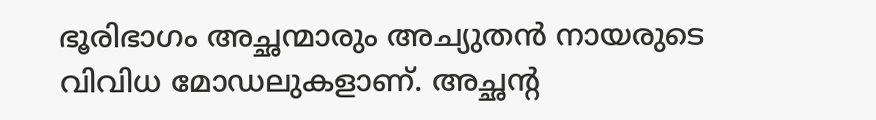ഭൂരിഭാഗം അച്ഛന്മാരും അച്യുതൻ നായരുടെ വിവിധ മോഡലുകളാണ്. അച്ഛന്റ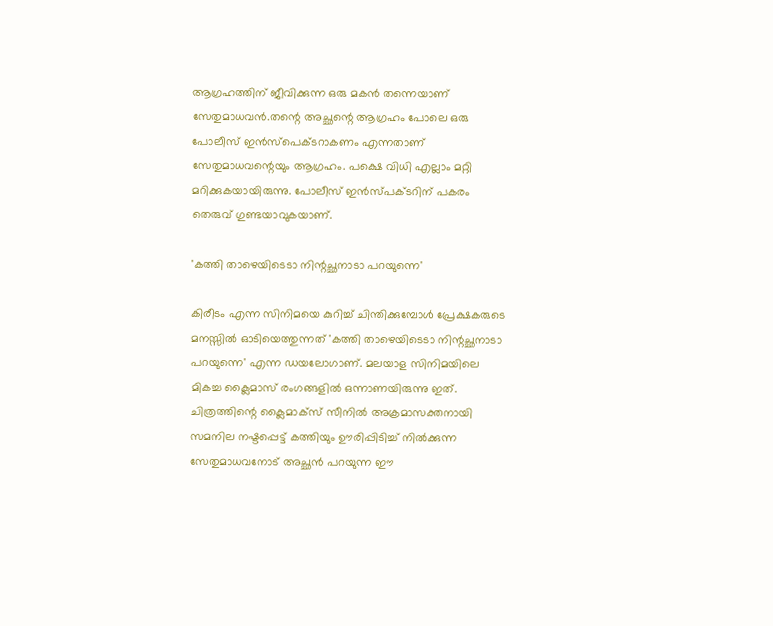ആഗ്രഹത്തിന് ജീവിക്കുന്ന ഒരു മകൻ തന്നെയാണ് സേതുമാധവൻ.തന്റെ അച്ഛന്റെ ആഗ്രഹം പോലെ ഒരു പോലീസ് ഇൻസ്പെക്ടറാകണം എന്നതാണ് സേതുമാധവന്റെയും ആഗ്രഹം. പക്ഷെ വിധി എല്ലാം മറ്റി മറിക്കുകയായിരുന്നു. പോലീസ് ഇൻസ്പക്ടറിന് പകരം തെരുവ് ഗുണ്ടയാവുകയാണ്.

'കത്തി താഴെയിടെടാ നിന്റച്ഛനാടാ പറയുന്നെ'

കിരീടം എന്ന സിനിമയെ കുറിച്ച് ചിന്തിക്കുമ്പോൾ പ്രേക്ഷകരുടെ മനസ്സിൽ ഓടിയെത്തുന്നത് 'കത്തി താഴെയിടെടാ നിന്റച്ഛനാടാ പറയുന്നെ' എന്ന ഡയലോഗാണ്. മലയാള സിനിമയിലെ മികച്ച ക്ലൈമാസ് രംഗങ്ങളിൽ ഒന്നാണയിരുന്നു ഇത്. ചിത്രത്തിന്റെ ക്ലൈമാക്സ് സീനിൽ അക്രമാസക്തനായി സമനില നഷ്ടപ്പെട്ട് കത്തിയും ഊരിപ്പിടിച്ച് നിൽക്കുന്ന സേതുമാധവനോട് അച്ഛൻ പറയുന്ന ഈ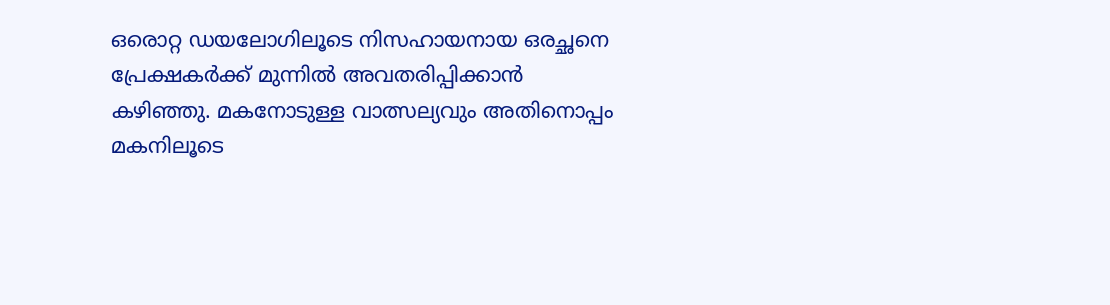ഒരൊറ്റ ഡയലോഗിലൂടെ നിസഹായനായ ഒരച്ഛനെ പ്രേക്ഷകർക്ക് മുന്നിൽ അവതരിപ്പിക്കാൻ കഴിഞ്ഞു. മകനോടുള്ള വാത്സല്യവും അതിനൊപ്പം മകനിലൂടെ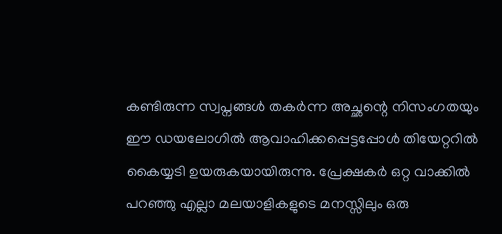കണ്ടിരുന്ന സ്വപ്നങ്ങൾ തകർന്ന അച്ഛന്റെ നിസംഗതയും ഈ ഡയലോഗിൽ ആവാഹിക്കപ്പെട്ടപ്പോൾ തിയേറ്ററിൽ കൈയ്യടി ഉയരുകയായിരുന്നു. പ്രേക്ഷകർ ഒറ്റ വാക്കിൽ പറഞ്ഞു എല്ലാ മലയാളികളുടെ മനസ്സിലും ഒരു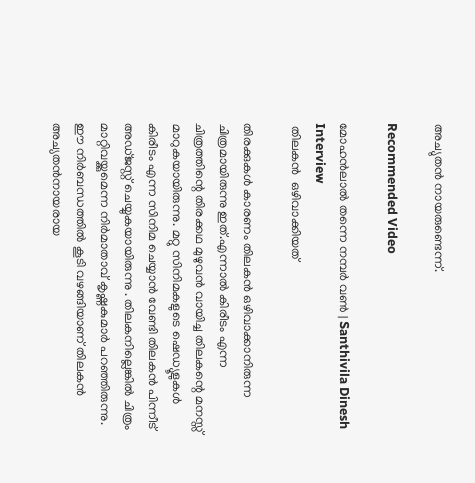അച്യുതൻ നായരുണ്ടെന്ന്.

Recommended Video

മോഹൻലാൽ തന്നെ നമ്പർ വൺ | Santhivila Dinesh Interview
 തിലകൻ  ഒഴിവാക്കിയത്

തിരക്കുകൾ കാരണം തിലകൻ ഒഴിവാക്കാനിരുന്ന ചിത്രമായിരുന്നു ഇത്.എന്നാല്‍ കിരീടം എന്ന ചിത്രത്തിന്റെ തിരക്കഥ മുഴുവന്‍ വായിച്ച തിലകന്റെ മനസ്സ് മാറുകയായിരുന്നു. മറ്റു സിനിമകളുടെ ഷെഡ്യൂളുകള്‍ കിരീടം എന്ന സിനിമ ചെയ്യാന്‍ വേണ്ടി തിലകന്‍ പിന്നീട് അഡ്ജസ്റ്റ് ചെയ്യുകയായിരുന്നു . തിലകനില്ലെങ്കിൽ ചിത്രം മാറ്റിവയ്ക്കുമെന്ന നിർമാതാവ് കൃഷ്ണകുമാർ പറഞ്ഞിരുന്നു. ഈ നിർബന്ധത്തിൽ കൂടി വഴങ്ങിയാണ് തിലകൻ അച്യതൻനായരായ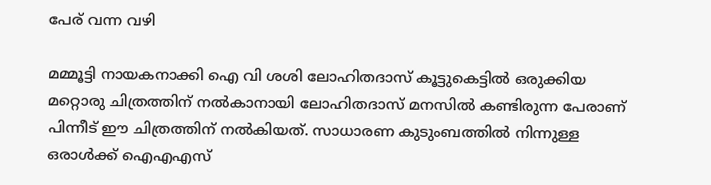പേര് വന്ന വഴി

മമ്മൂട്ടി നായകനാക്കി ഐ വി ശശി ലോഹിതദാസ് കൂട്ടുകെട്ടിൽ ഒരുക്കിയ മറ്റൊരു ചിത്രത്തിന് നൽകാനായി ലോഹിതദാസ് മനസിൽ കണ്ടിരുന്ന പേരാണ് പിന്നീട് ഈ ചിത്രത്തിന് നൽകിയത്. സാധാരണ കുടുംബത്തിൽ നിന്നുള്ള ഒരാൾക്ക് ഐഎഎസ്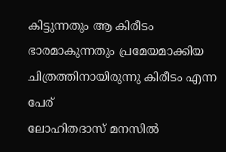കിട്ടുന്നതും ആ കിരീടം ഭാരമാകുന്നതും പ്രമേയമാക്കിയ ചിത്രത്തിനായിരുന്നു കിരീടം എന്ന പേര്
ലോഹിതദാസ് മനസിൽ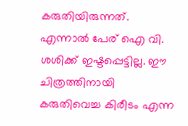കരുതിയിരുന്നത്. എന്നാൽ പേര് ഐ വി. ശശിക്ക് ഇഷ്ടപ്പെട്ടില്ല. ഈ ചിത്രത്തിനായി കരുതിവെച്ച കിരീടം എന്ന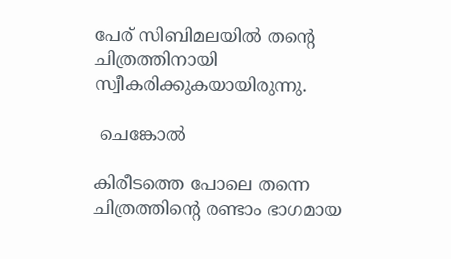പേര് സിബിമലയിൽ തന്റെ ചിത്രത്തിനായി സ്വീകരിക്കുകയായിരുന്നു.

 ചെങ്കോൽ

കിരീടത്തെ പോലെ തന്നെ ചിത്രത്തിന്റെ രണ്ടാം ഭാഗമായ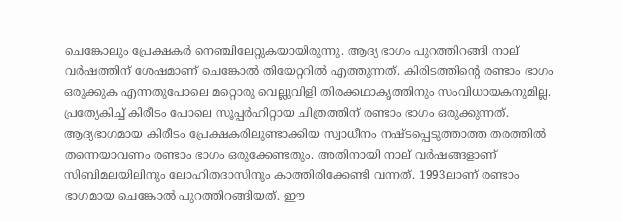ചെങ്കോലും പ്രേക്ഷകർ നെഞ്ചിലേറ്റുകയായിരുന്നു. ആദ്യ ഭാഗം പുറത്തിറങ്ങി നാല് വർഷത്തിന് ശേഷമാണ് ചെങ്കോൽ തിയേറ്ററിൽ എത്തുന്നത്. കിരിടത്തിന്റെ രണ്ടാം ഭാഗം ഒരുക്കുക എന്നതുപോലെ മറ്റൊരു വെല്ലുവിളി തിരക്കഥാകൃത്തിനും സംവിധായകനുമില്ല. പ്രത്യേകിച്ച് കിരീടം പോലെ സൂപ്പർഹിറ്റായ ചിത്രത്തിന് രണ്ടാം ഭാഗം ഒരുക്കുന്നത്. ആദ്യഭാഗമായ കിരീടം പ്രേക്ഷകരിലുണ്ടാക്കിയ സ്വാധീനം നഷ്ടപ്പെടുത്താത്ത തരത്തിൽ തന്നെയാവണം രണ്ടാം ഭാഗം ഒരുക്കേണ്ടതും. അതിനായി നാല് വർഷങ്ങളാണ് സിബിമലയിലിനും ലോഹിതദാസിനും കാത്തിരിക്കേണ്ടി വന്നത്. 1993ലാണ് രണ്ടാം ഭാഗമായ ചെങ്കോൽ പുറത്തിറങ്ങിയത്. ഈ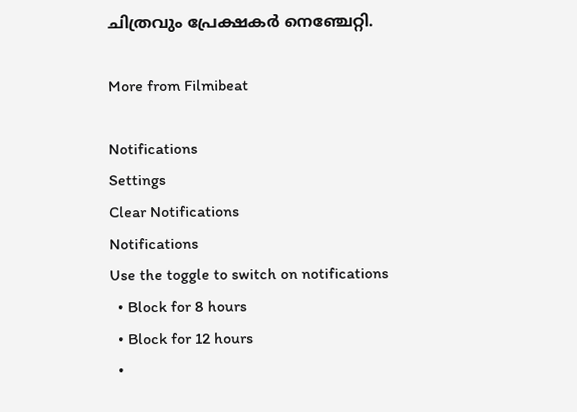ചിത്രവും പ്രേക്ഷകർ നെഞ്ചേറ്റി.

More from Filmibeat

Notifications
Settings
Clear Notifications
Notifications
Use the toggle to switch on notifications
  • Block for 8 hours
  • Block for 12 hours
  •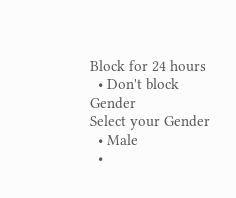Block for 24 hours
  • Don't block
Gender
Select your Gender
  • Male
  •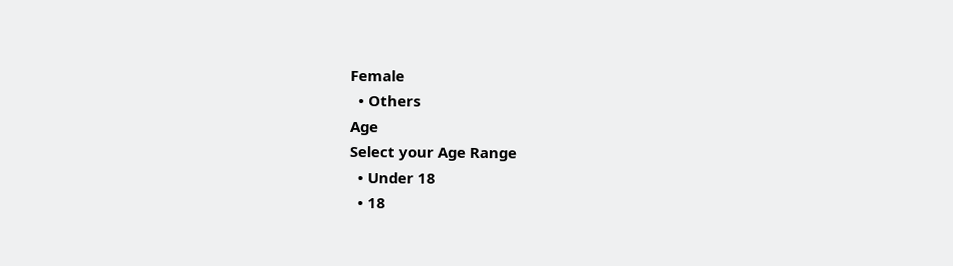Female
  • Others
Age
Select your Age Range
  • Under 18
  • 18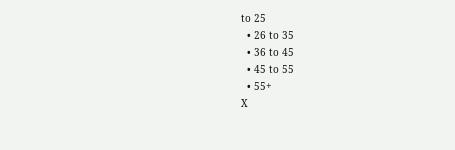to 25
  • 26 to 35
  • 36 to 45
  • 45 to 55
  • 55+
X